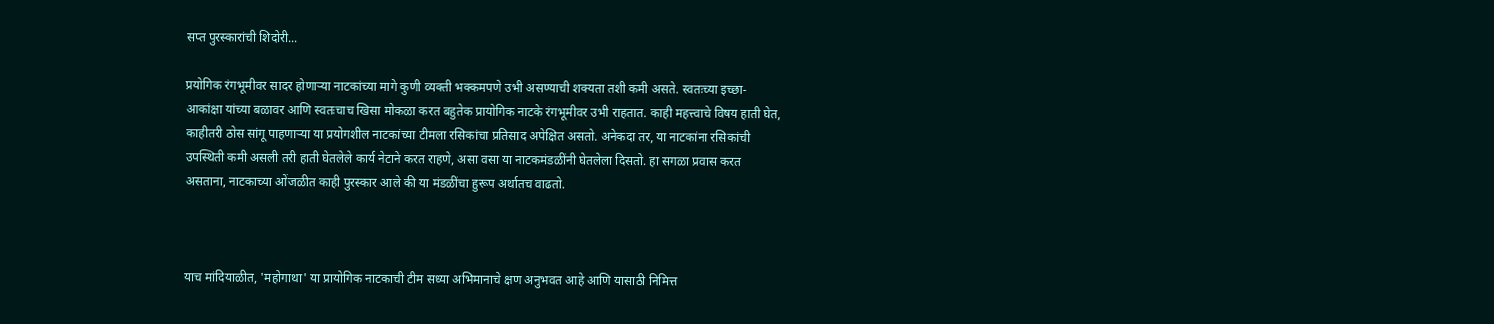सप्त पुरस्कारांची शिदोरी...

प्रयोगिक रंगभूमीवर सादर होणाऱ्या नाटकांच्या मागे कुणी व्यक्ती भक्कमपणे उभी असण्याची शक्यता तशी कमी असते. स्वतःच्या इच्छा- आकांक्षा यांच्या बळावर आणि स्वतःचाच खिसा मोकळा करत बहुतेक प्रायोगिक नाटके रंगभूमीवर उभी राहतात. काही महत्त्वाचे विषय हाती घेत, काहीतरी ठोस सांगू पाहणाऱ्या या प्रयोगशील नाटकांच्या टीमला रसिकांचा प्रतिसाद अपेक्षित असतो. अनेकदा तर, या नाटकांना रसिकांची उपस्थिती कमी असली तरी हाती घेतलेले कार्य नेटाने करत राहणे, असा वसा या नाटकमंडळींनी घेतलेला दिसतो. हा सगळा प्रवास करत असताना, नाटकाच्या ओंजळीत काही पुरस्कार आले की या मंडळींचा हुरूप अर्थातच वाढतो.



याच मांदियाळीत, 'महोगाथा' या प्रायोगिक नाटकाची टीम सध्या अभिमानाचे क्षण अनुभवत आहे आणि यासाठी निमित्त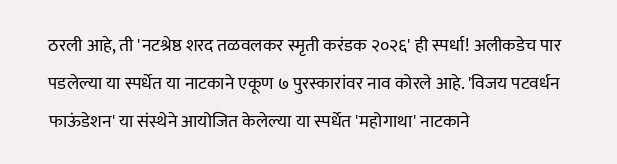ठरली आहे, ती 'नटश्रेष्ठ शरद तळवलकर स्मृती करंडक २०२६' ही स्पर्धा! अलीकडेच पार पडलेल्या या स्पर्धेत या नाटकाने एकूण ७ पुरस्कारांवर नाव कोरले आहे. 'विजय पटवर्धन फाऊंडेशन' या संस्थेने आयोजित केलेल्या या स्पर्धेत 'महोगाथा' नाटकाने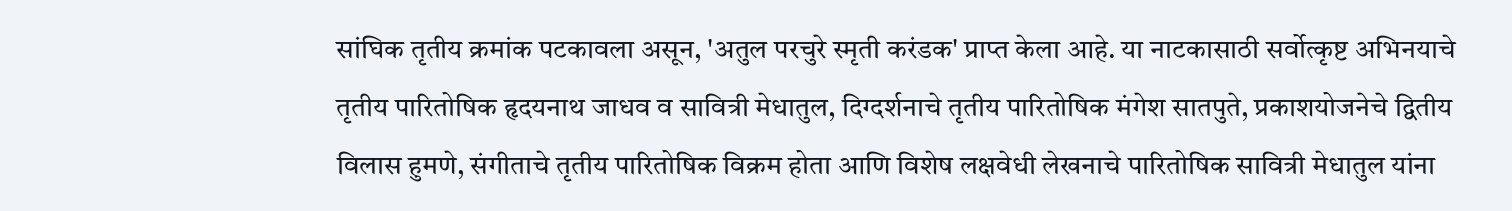सांघिक तृतीय क्रमांक पटकावला असून, 'अतुल परचुरे स्मृती करंडक' प्राप्त केला आहे. या नाटकासाठी सर्वोत्कृष्ट अभिनयाचे तृतीय पारितोषिक हृदयनाथ जाधव व सावित्री मेधातुल, दिग्दर्शनाचे तृतीय पारितोषिक मंगेश सातपुते, प्रकाशयोजनेचे द्वितीय विलास हुमणे, संगीताचे तृतीय पारितोषिक विक्रम होता आणि विशेष लक्षवेधी लेखनाचे पारितोषिक सावित्री मेधातुल यांना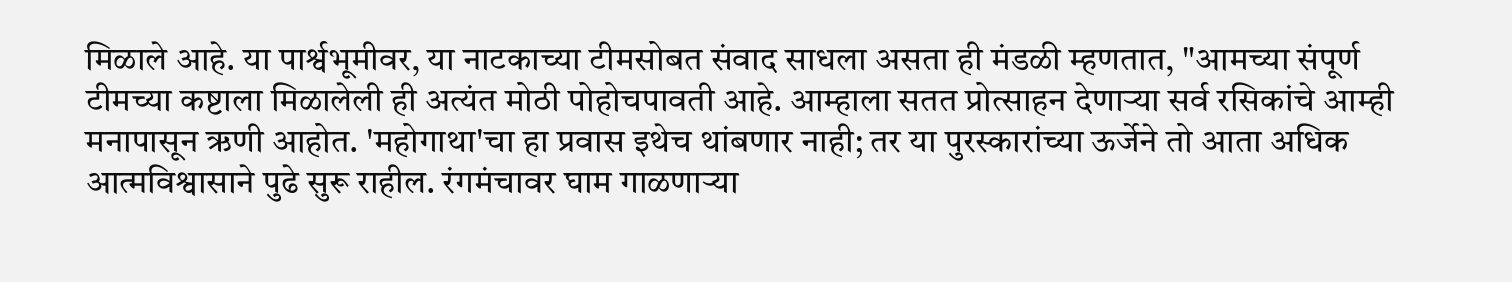मिळाले आहे. या पार्श्वभूमीवर, या नाटकाच्या टीमसोबत संवाद साधला असता ही मंडळी म्हणतात, "आमच्या संपूर्ण टीमच्या कष्टाला मिळालेली ही अत्यंत मोठी पोहोचपावती आहे. आम्हाला सतत प्रोत्साहन देणाऱ्या सर्व रसिकांचे आम्ही मनापासून ऋणी आहोत. 'महोगाथा'चा हा प्रवास इथेच थांबणार नाही; तर या पुरस्कारांच्या ऊर्जेने तो आता अधिक आत्मविश्वासाने पुढे सुरू राहील. रंगमंचावर घाम गाळणाऱ्या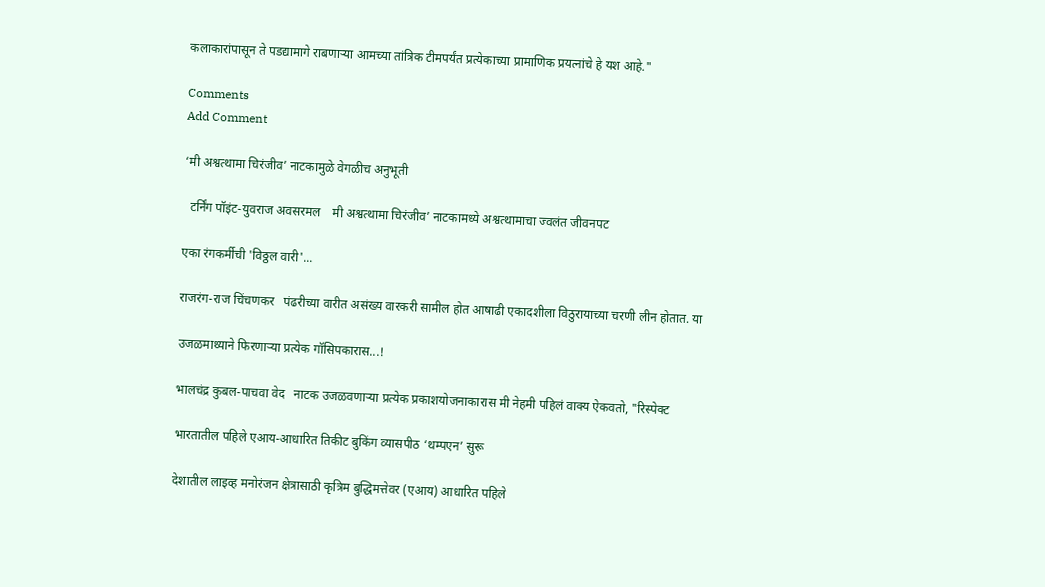कलाकारांपासून ते पडद्यामागे राबणाऱ्या आमच्या तांत्रिक टीमपर्यंत प्रत्येकाच्या प्रामाणिक प्रयत्नांचे हे यश आहे."

Comments
Add Comment

‘मी अश्वत्थामा चिरंजीव’ नाटकामुळे वेगळीच अनुभूती

  टर्निंग पॉइंट-युवराज अवसरमल    मी अश्वत्थामा चिरंजीव’ नाटकामध्ये अश्वत्थामाचा ज्वलंत जीवनपट

एका रंगकर्मीची 'विठ्ठल वारी'...

राजरंग-राज चिंचणकर   पंढरीच्या वारीत असंख्य वारकरी सामील होत आषाढी एकादशीला विठुरायाच्या चरणी लीन होतात. या

उजळमाथ्याने फिरणाऱ्या प्रत्येक गॉसिपकारास...!

भालचंद्र कुबल-पाचवा वेद   नाटक उजळवणाऱ्या प्रत्येक प्रकाशयोजनाकारास मी नेहमी पहिलं वाक्य ऐकवतो, "रिस्पेक्ट

भारतातील पहिले एआय-आधारित तिकीट बुकिंग व्यासपीठ ‘थम्पएन’ सुरू

देशातील लाइव्ह मनोरंजन क्षेत्रासाठी कृत्रिम बुद्धिमत्तेवर (एआय) आधारित पहिले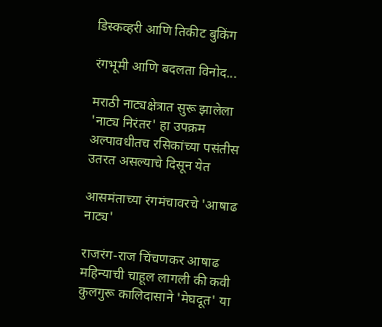डिस्कव्हरी आणि तिकीट बुकिंग

रंगभूमी आणि बदलता विनोद...

मराठी नाट्यक्षेत्रात सुरू झालेला 'नाट्य निरंतर' हा उपक्रम अल्पावधीतच रसिकांच्या पसंतीस उतरत असल्याचे दिसून येत

आसमंताच्या रंगमंचावरचे 'आषाढ नाट्य'

राजरंग-राज चिंचणकर आषाढ महिन्याची चाहूल लागली की कवी कुलगुरू कालिदासाने 'मेघदूत' या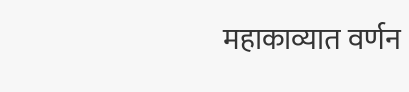महाकाव्यात वर्णन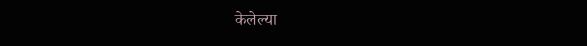केलेल्या